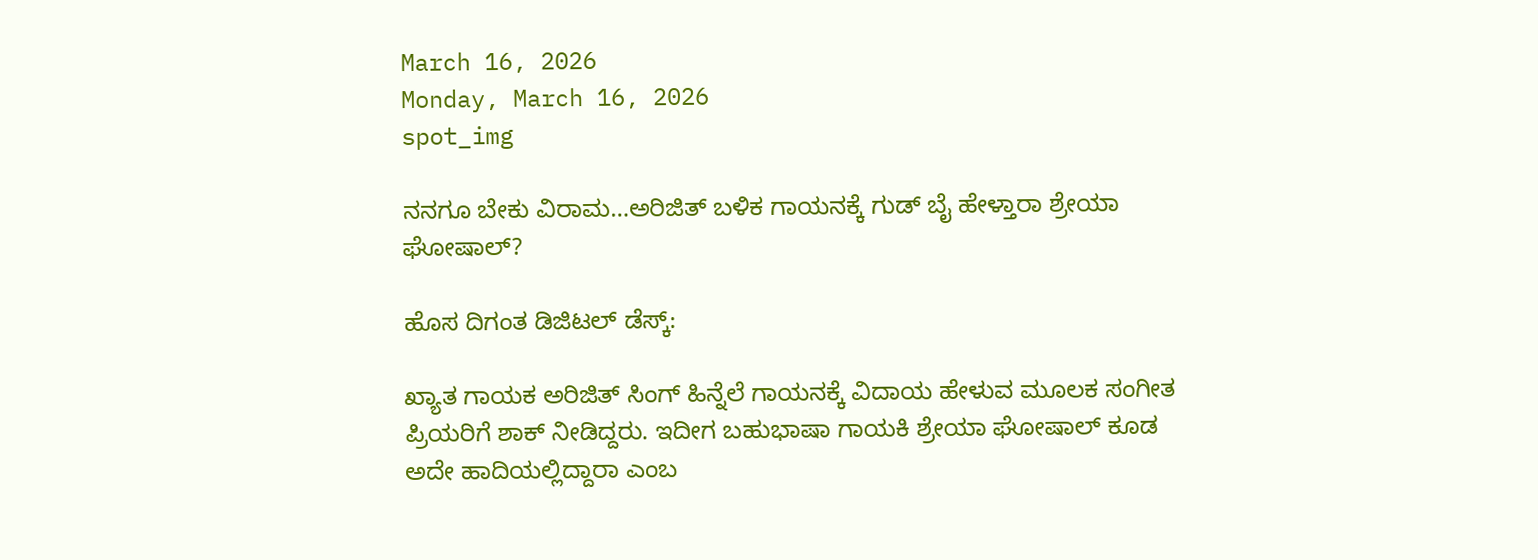March 16, 2026
Monday, March 16, 2026
spot_img

ನನಗೂ ಬೇಕು ವಿರಾಮ…ಅರಿಜಿತ್ ಬಳಿಕ ಗಾಯನಕ್ಕೆ ಗುಡ್ ಬೈ ಹೇಳ್ತಾರಾ ಶ್ರೇಯಾ ಘೋಷಾಲ್?

ಹೊಸ ದಿಗಂತ ಡಿಜಿಟಲ್ ಡೆಸ್ಕ್:

ಖ್ಯಾತ ಗಾಯಕ ಅರಿಜಿತ್ ಸಿಂಗ್ ಹಿನ್ನೆಲೆ ಗಾಯನಕ್ಕೆ ವಿದಾಯ ಹೇಳುವ ಮೂಲಕ ಸಂಗೀತ ಪ್ರಿಯರಿಗೆ ಶಾಕ್ ನೀಡಿದ್ದರು. ಇದೀಗ ಬಹುಭಾಷಾ ಗಾಯಕಿ ಶ್ರೇಯಾ ಘೋಷಾಲ್ ಕೂಡ ಅದೇ ಹಾದಿಯಲ್ಲಿದ್ದಾರಾ ಎಂಬ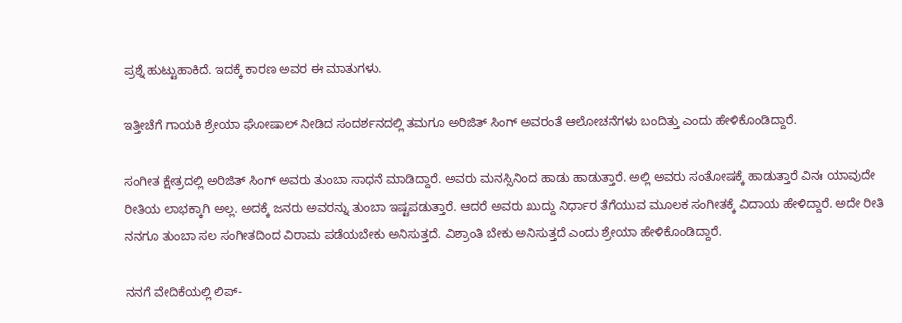ಪ್ರಶ್ನೆ ಹುಟ್ಟುಹಾಕಿದೆ. ಇದಕ್ಕೆ ಕಾರಣ ಅವರ ಈ ಮಾತುಗಳು.

ಇತ್ತೀಚೆಗೆ ಗಾಯಕಿ ಶ್ರೇಯಾ ಘೋಷಾಲ್ ನೀಡಿದ ಸಂದರ್ಶನದಲ್ಲಿ ತಮಗೂ ಅರಿಜಿತ್ ಸಿಂಗ್ ಅವರಂತೆ ಆಲೋಚನೆಗಳು ಬಂದಿತ್ತು ಎಂದು ಹೇಳಿಕೊಂಡಿದ್ದಾರೆ.

ಸಂಗೀತ ಕ್ಷೇತ್ರದಲ್ಲಿ ಅರಿಜಿತ್ ಸಿಂಗ್ ಅವರು ತುಂಬಾ ಸಾಧನೆ ಮಾಡಿದ್ದಾರೆ. ಅವರು ಮನಸ್ಸಿನಿಂದ ಹಾಡು ಹಾಡುತ್ತಾರೆ. ಅಲ್ಲಿ ಅವರು ಸಂತೋಷಕ್ಕೆ ಹಾಡುತ್ತಾರೆ ವಿನಃ ಯಾವುದೇ ರೀತಿಯ ಲಾಭಕ್ಕಾಗಿ ಅಲ್ಲ. ಅದಕ್ಕೆ ಜನರು ಅವರನ್ನು ತುಂಬಾ ಇಷ್ಟಪಡುತ್ತಾರೆ. ಆದರೆ ಅವರು ಖುದ್ದು ನಿರ್ಧಾರ ತೆಗೆಯುವ ಮೂಲಕ ಸಂಗೀತಕ್ಕೆ ವಿದಾಯ ಹೇಳಿದ್ದಾರೆ. ಅದೇ ರೀತಿ ನನಗೂ ತುಂಬಾ ಸಲ ಸಂಗೀತದಿಂದ ವಿರಾಮ ಪಡೆಯಬೇಕು ಅನಿಸುತ್ತದೆ. ವಿಶ್ರಾಂತಿ ಬೇಕು ಅನಿಸುತ್ತದೆ ಎಂದು ಶ್ರೇಯಾ ಹೇಳಿಕೊಂಡಿದ್ದಾರೆ.

ನನಗೆ ವೇದಿಕೆಯಲ್ಲಿ ಲಿಪ್-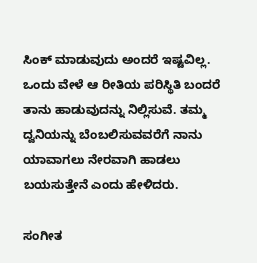ಸಿಂಕ್ ಮಾಡುವುದು ಅಂದರೆ ಇಷ್ಟವಿಲ್ಲ. ಒಂದು ವೇಳೆ ಆ ರೀತಿಯ ಪರಿಸ್ಥಿತಿ ಬಂದರೆ ತಾನು ಹಾಡುವುದನ್ನು ನಿಲ್ಲಿಸುವೆ. ತಮ್ಮ ದ್ವನಿಯನ್ನು ಬೆಂಬಲಿಸುವವರೆಗೆ ನಾನು ಯಾವಾಗಲು ನೇರವಾಗಿ ಹಾಡಲು ಬಯಸುತ್ತೇನೆ ಎಂದು ಹೇಳಿದರು.

ಸಂಗೀತ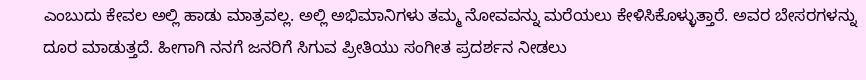ಎಂಬುದು ಕೇವಲ ಅಲ್ಲಿ ಹಾಡು ಮಾತ್ರವಲ್ಲ. ಅಲ್ಲಿ ಅಭಿಮಾನಿಗಳು ತಮ್ಮ ನೋವವನ್ನು ಮರೆಯಲು ಕೇಳಿಸಿಕೊಳ್ಳುತ್ತಾರೆ. ಅವರ ಬೇಸರಗಳನ್ನು ದೂರ ಮಾಡುತ್ತದೆ. ಹೀಗಾಗಿ ನನಗೆ ಜನರಿಗೆ ಸಿಗುವ ಪ್ರೀತಿಯು ಸಂಗೀತ ಪ್ರದರ್ಶನ ನೀಡಲು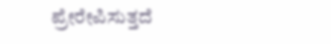ಪ್ರೇರೇಪಿಸುತ್ತದೆ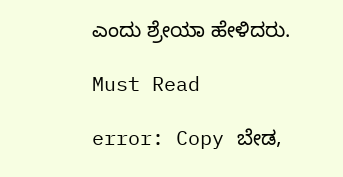ಎಂದು ಶ್ರೇಯಾ ಹೇಳಿದರು.

Must Read

error: Copy ಬೇಡ,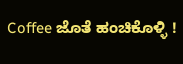Coffee ಜೊತೆ ಹಂಚಿಕೊಳ್ಳಿ !